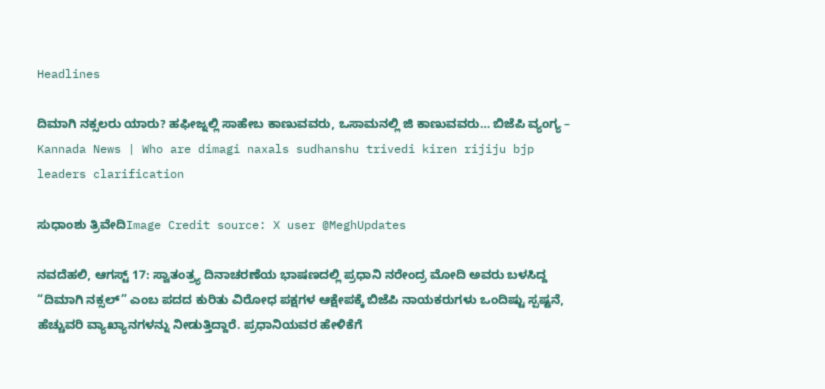Headlines

ದಿಮಾಗಿ ನಕ್ಸಲರು ಯಾರು? ಹಫೀಜ್ನಲ್ಲಿ ಸಾಹೇಬ ಕಾಣುವವರು, ಒಸಾಮನಲ್ಲಿ ಜಿ ಕಾಣುವವರು… ಬಿಜೆಪಿ ವ್ಯಂಗ್ಯ – Kannada News | Who are dimagi naxals sudhanshu trivedi kiren rijiju bjp leaders clarification

ಸುಧಾಂಶು ತ್ರಿವೇದಿImage Credit source: X user @MeghUpdates

ನವದೆಹಲಿ, ಆಗಸ್ಟ್ 17: ಸ್ವಾತಂತ್ರ್ಯ ದಿನಾಚರಣೆಯ ಭಾಷಣದಲ್ಲಿ ಪ್ರಧಾನಿ ನರೇಂದ್ರ ಮೋದಿ ಅವರು ಬಳಸಿದ್ದ “ದಿಮಾಗಿ ನಕ್ಸಲ್” ಎಂಬ ಪದದ ಕುರಿತು ವಿರೋಧ ಪಕ್ಷಗಳ ಆಕ್ಷೇಪಕ್ಕೆ ಬಿಜೆಪಿ ನಾಯಕರುಗಳು ಒಂದಿಷ್ಟು ಸ್ಪಷ್ಟನೆ, ಹೆಚ್ಚುವರಿ ವ್ಯಾಖ್ಯಾನಗಳನ್ನು ನೀಡುತ್ತಿದ್ದಾರೆ. ಪ್ರಧಾನಿಯವರ ಹೇಳಿಕೆಗೆ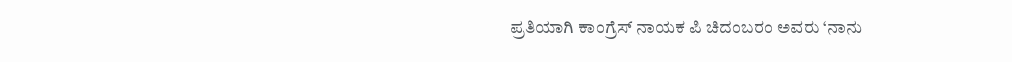ಪ್ರತಿಯಾಗಿ ಕಾಂಗ್ರೆಸ್ ನಾಯಕ ಪಿ ಚಿದಂಬರಂ ಅವರು ‘ನಾನು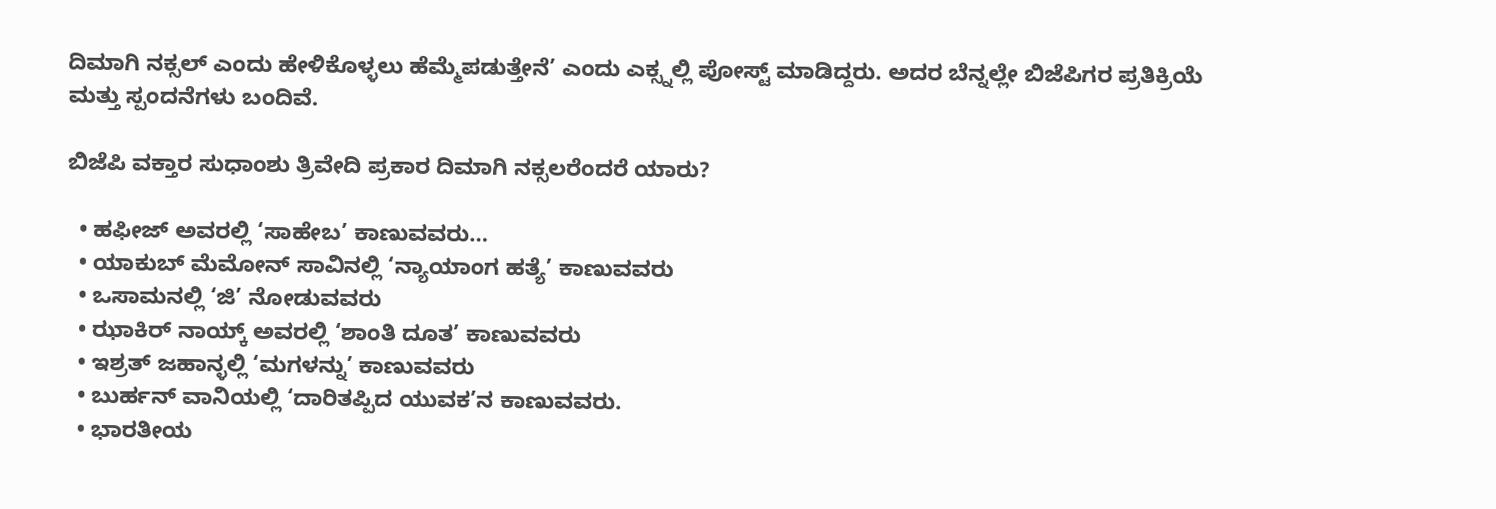ದಿಮಾಗಿ ನಕ್ಸಲ್ ಎಂದು ಹೇಳಿಕೊಳ್ಳಲು ಹೆಮ್ಮೆಪಡುತ್ತೇನೆ’ ಎಂದು ಎಕ್ಸ್ನಲ್ಲಿ ಪೋಸ್ಟ್ ಮಾಡಿದ್ದರು. ಅದರ ಬೆನ್ನಲ್ಲೇ ಬಿಜೆಪಿಗರ ಪ್ರತಿಕ್ರಿಯೆ ಮತ್ತು ಸ್ಪಂದನೆಗಳು ಬಂದಿವೆ.

ಬಿಜೆಪಿ ವಕ್ತಾರ ಸುಧಾಂಶು ತ್ರಿವೇದಿ ಪ್ರಕಾರ ದಿಮಾಗಿ ನಕ್ಸಲರೆಂದರೆ ಯಾರು?

  • ಹಫೀಜ್ ಅವರಲ್ಲಿ ‘ಸಾಹೇಬ’ ಕಾಣುವವರು…
  • ಯಾಕುಬ್ ಮೆಮೋನ್ ಸಾವಿನಲ್ಲಿ ‘ನ್ಯಾಯಾಂಗ ಹತ್ಯೆ’ ಕಾಣುವವರು
  • ಒಸಾಮನಲ್ಲಿ ‘ಜಿ’ ನೋಡುವವರು
  • ಝಾಕಿರ್ ನಾಯ್ಕ್ ಅವರಲ್ಲಿ ‘ಶಾಂತಿ ದೂತ’ ಕಾಣುವವರು
  • ಇಶ್ರತ್ ಜಹಾನ್ಳಲ್ಲಿ ‘ಮಗಳನ್ನು’ ಕಾಣುವವರು
  • ಬುರ್ಹನ್ ವಾನಿಯಲ್ಲಿ ‘ದಾರಿತಪ್ಪಿದ ಯುವಕ’ನ ಕಾಣುವವರು.
  • ಭಾರತೀಯ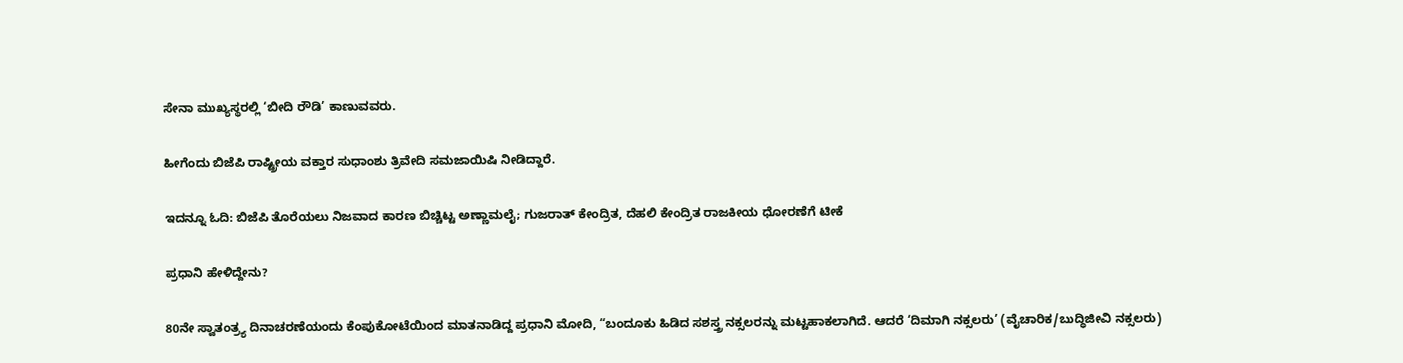ಸೇನಾ ಮುಖ್ಯಸ್ಥರಲ್ಲಿ ‘ಬೀದಿ ರೌಡಿ’ ಕಾಣುವವರು.

ಹೀಗೆಂದು ಬಿಜೆಪಿ ರಾಷ್ಟ್ರೀಯ ವಕ್ತಾರ ಸುಧಾಂಶು ತ್ರಿವೇದಿ ಸಮಜಾಯಿಷಿ ನೀಡಿದ್ದಾರೆ.

ಇದನ್ನೂ ಓದಿ: ಬಿಜೆಪಿ ತೊರೆಯಲು ನಿಜವಾದ ಕಾರಣ ಬಿಚ್ಚಿಟ್ಟ ಅಣ್ಣಾಮಲೈ; ಗುಜರಾತ್ ಕೇಂದ್ರಿತ, ದೆಹಲಿ ಕೇಂದ್ರಿತ ರಾಜಕೀಯ ಧೋರಣೆಗೆ ಟೀಕೆ

ಪ್ರಧಾನಿ ಹೇಳಿದ್ದೇನು?

80ನೇ ಸ್ವಾತಂತ್ರ್ಯ ದಿನಾಚರಣೆಯಂದು ಕೆಂಪುಕೋಟೆಯಿಂದ ಮಾತನಾಡಿದ್ದ ಪ್ರಧಾನಿ ಮೋದಿ, “ಬಂದೂಕು ಹಿಡಿದ ಸಶಸ್ತ್ರ ನಕ್ಸಲರನ್ನು ಮಟ್ಟಹಾಕಲಾಗಿದೆ. ಆದರೆ ‘ದಿಮಾಗಿ ನಕ್ಸಲರು’ (ವೈಚಾರಿಕ/ಬುದ್ಧಿಜೀವಿ ನಕ್ಸಲರು)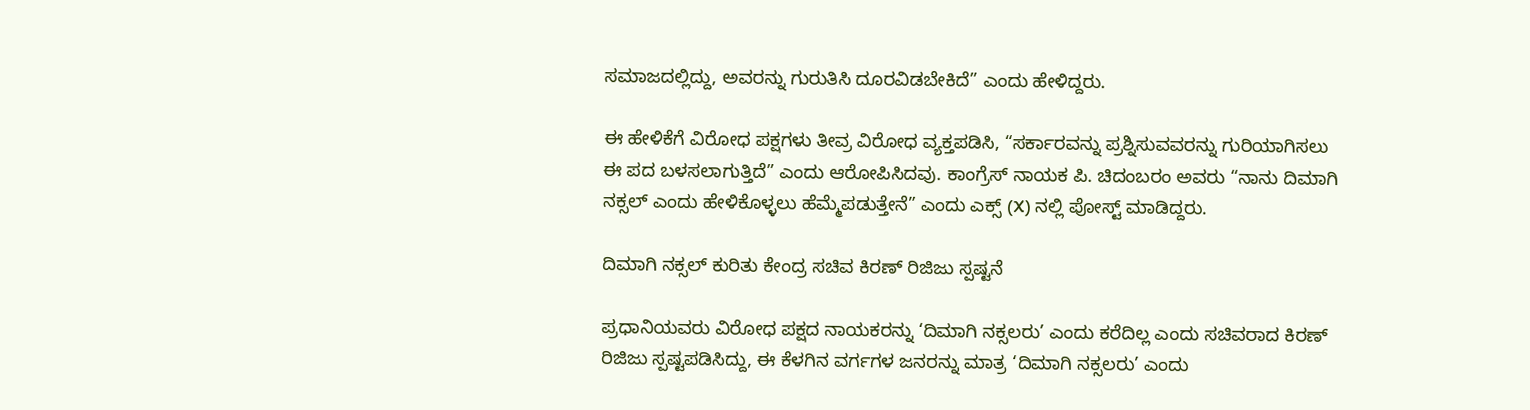ಸಮಾಜದಲ್ಲಿದ್ದು, ಅವರನ್ನು ಗುರುತಿಸಿ ದೂರವಿಡಬೇಕಿದೆ” ಎಂದು ಹೇಳಿದ್ದರು.

ಈ ಹೇಳಿಕೆಗೆ ವಿರೋಧ ಪಕ್ಷಗಳು ತೀವ್ರ ವಿರೋಧ ವ್ಯಕ್ತಪಡಿಸಿ, “ಸರ್ಕಾರವನ್ನು ಪ್ರಶ್ನಿಸುವವರನ್ನು ಗುರಿಯಾಗಿಸಲು ಈ ಪದ ಬಳಸಲಾಗುತ್ತಿದೆ” ಎಂದು ಆರೋಪಿಸಿದವು. ಕಾಂಗ್ರೆಸ್ ನಾಯಕ ಪಿ. ಚಿದಂಬರಂ ಅವರು “ನಾನು ದಿಮಾಗಿ ನಕ್ಸಲ್ ಎಂದು ಹೇಳಿಕೊಳ್ಳಲು ಹೆಮ್ಮೆಪಡುತ್ತೇನೆ” ಎಂದು ಎಕ್ಸ್ (X) ನಲ್ಲಿ ಪೋಸ್ಟ್ ಮಾಡಿದ್ದರು.

ದಿಮಾಗಿ ನಕ್ಸಲ್ ಕುರಿತು ಕೇಂದ್ರ ಸಚಿವ ಕಿರಣ್ ರಿಜಿಜು ಸ್ಪಷ್ಟನೆ

ಪ್ರಧಾನಿಯವರು ವಿರೋಧ ಪಕ್ಷದ ನಾಯಕರನ್ನು ‘ದಿಮಾಗಿ ನಕ್ಸಲರು’ ಎಂದು ಕರೆದಿಲ್ಲ ಎಂದು ಸಚಿವರಾದ ಕಿರಣ್ ರಿಜಿಜು ಸ್ಪಷ್ಟಪಡಿಸಿದ್ದು, ಈ ಕೆಳಗಿನ ವರ್ಗಗಳ ಜನರನ್ನು ಮಾತ್ರ ‘ದಿಮಾಗಿ ನಕ್ಸಲರು’ ಎಂದು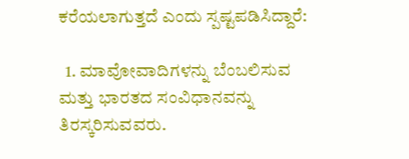ಕರೆಯಲಾಗುತ್ತದೆ ಎಂದು ಸ್ಪಷ್ಟಪಡಿಸಿದ್ದಾರೆ:

  1. ಮಾವೋವಾದಿಗಳನ್ನು ಬೆಂಬಲಿಸುವ ಮತ್ತು ಭಾರತದ ಸಂವಿಧಾನವನ್ನು ತಿರಸ್ಕರಿಸುವವರು.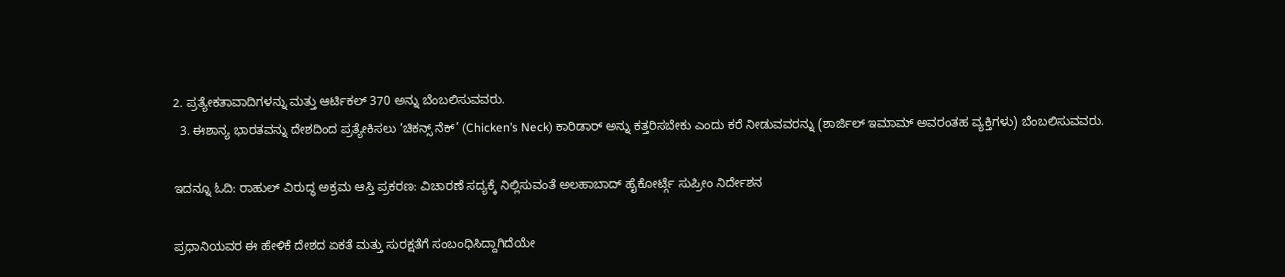2. ಪ್ರತ್ಯೇಕತಾವಾದಿಗಳನ್ನು ಮತ್ತು ಆರ್ಟಿಕಲ್ 370 ಅನ್ನು ಬೆಂಬಲಿಸುವವರು.
  3. ಈಶಾನ್ಯ ಭಾರತವನ್ನು ದೇಶದಿಂದ ಪ್ರತ್ಯೇಕಿಸಲು ‘ಚಿಕನ್ಸ್ ನೆಕ್’ (Chicken’s Neck) ಕಾರಿಡಾರ್ ಅನ್ನು ಕತ್ತರಿಸಬೇಕು ಎಂದು ಕರೆ ನೀಡುವವರನ್ನು (ಶಾರ್ಜಿಲ್ ಇಮಾಮ್ ಅವರಂತಹ ವ್ಯಕ್ತಿಗಳು) ಬೆಂಬಲಿಸುವವರು.

ಇದನ್ನೂ ಓದಿ: ರಾಹುಲ್ ವಿರುದ್ಧ ಅಕ್ರಮ ಆಸ್ತಿ ಪ್ರಕರಣ: ವಿಚಾರಣೆ ಸದ್ಯಕ್ಕೆ ನಿಲ್ಲಿಸುವಂತೆ ಅಲಹಾಬಾದ್ ಹೈಕೋರ್ಟ್ಗೆ ಸುಪ್ರೀಂ ನಿರ್ದೇಶನ

ಪ್ರಧಾನಿಯವರ ಈ ಹೇಳಿಕೆ ದೇಶದ ಏಕತೆ ಮತ್ತು ಸುರಕ್ಷತೆಗೆ ಸಂಬಂಧಿಸಿದ್ದಾಗಿದೆಯೇ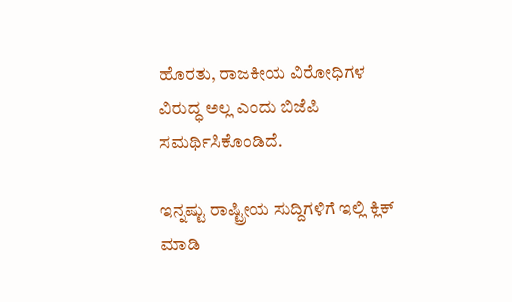ಹೊರತು, ರಾಜಕೀಯ ವಿರೋಧಿಗಳ ವಿರುದ್ಧ ಅಲ್ಲ ಎಂದು ಬಿಜೆಪಿ ಸಮರ್ಥಿಸಿಕೊಂಡಿದೆ.

ಇನ್ನಷ್ಟು ರಾಷ್ಟ್ರೀಯ ಸುದ್ದಿಗಳಿಗೆ ಇಲ್ಲಿ ಕ್ಲಿಕ್ ಮಾಡಿ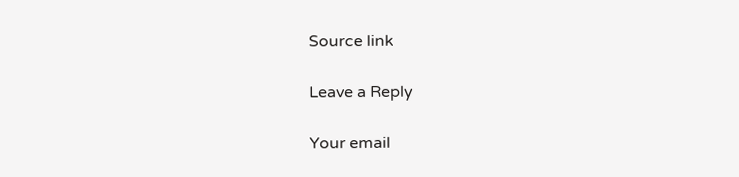Source link

Leave a Reply

Your email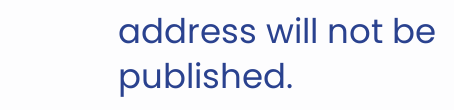address will not be published.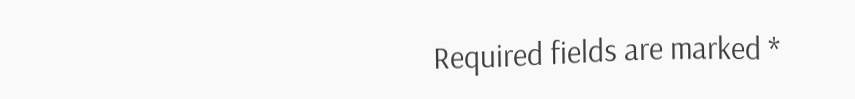Required fields are marked *